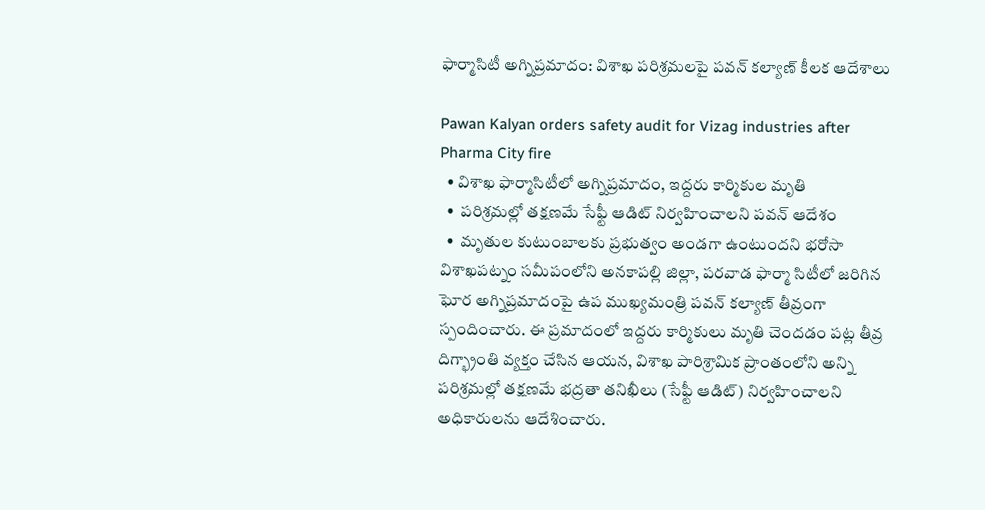ఫార్మాసిటీ అగ్నిప్రమాదం: విశాఖ పరిశ్రమలపై పవన్ కల్యాణ్ కీలక ఆదేశాలు

Pawan Kalyan orders safety audit for Vizag industries after Pharma City fire
  • విశాఖ ఫార్మాసిటీలో అగ్నిప్రమాదం, ఇద్దరు కార్మికుల మృతి
  •  పరిశ్రమల్లో తక్షణమే సేఫ్టీ ఆడిట్ నిర్వహించాలని పవన్ ఆదేశం
  •  మృతుల కుటుంబాలకు ప్రభుత్వం అండగా ఉంటుందని భరోసా
విశాఖపట్నం సమీపంలోని అనకాపల్లి జిల్లా, పరవాడ ఫార్మా సిటీలో జరిగిన ఘోర అగ్నిప్రమాదంపై ఉప ముఖ్యమంత్రి పవన్ కల్యాణ్ తీవ్రంగా స్పందించారు. ఈ ప్రమాదంలో ఇద్దరు కార్మికులు మృతి చెందడం పట్ల తీవ్ర దిగ్భ్రాంతి వ్యక్తం చేసిన ఆయన, విశాఖ పారిశ్రామిక ప్రాంతంలోని అన్ని పరిశ్రమల్లో తక్షణమే భద్రతా తనిఖీలు (సేఫ్టీ ఆడిట్) నిర్వహించాలని అధికారులను ఆదేశించారు.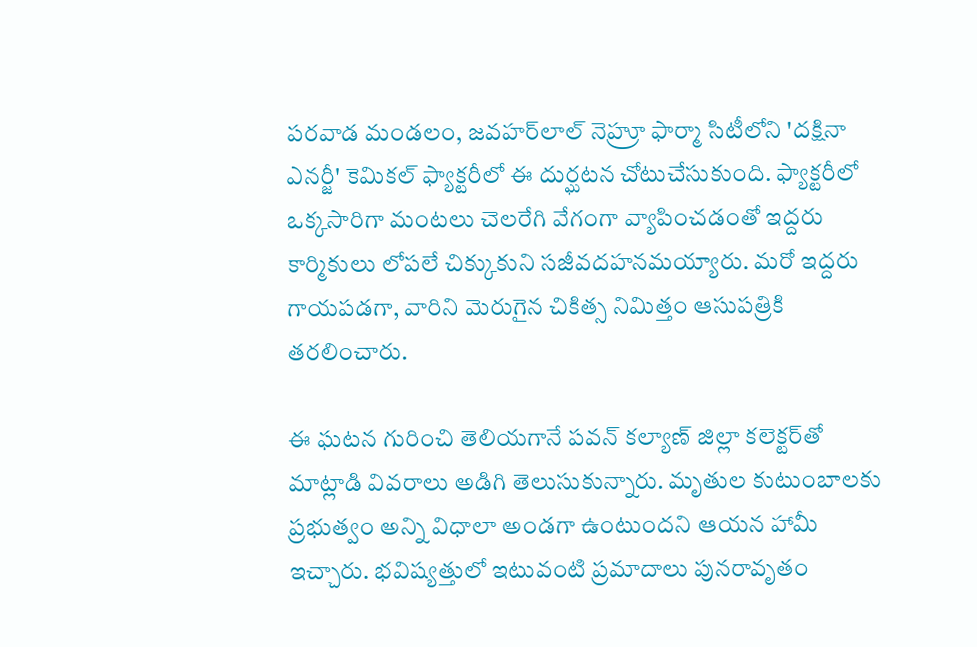పరవాడ మండలం, జవహర్‌లాల్ నెహ్రూ ఫార్మా సిటీలోని 'దక్షినా ఎనర్జీ' కెమికల్ ఫ్యాక్టరీలో ఈ దుర్ఘటన చోటుచేసుకుంది. ఫ్యాక్టరీలో ఒక్కసారిగా మంటలు చెలరేగి వేగంగా వ్యాపించడంతో ఇద్దరు కార్మికులు లోపలే చిక్కుకుని సజీవదహనమయ్యారు. మరో ఇద్దరు గాయపడగా, వారిని మెరుగైన చికిత్స నిమిత్తం ఆసుపత్రికి తరలించారు.

ఈ ఘటన గురించి తెలియగానే పవన్ కల్యాణ్ జిల్లా కలెక్టర్‌తో మాట్లాడి వివరాలు అడిగి తెలుసుకున్నారు. మృతుల కుటుంబాలకు ప్రభుత్వం అన్ని విధాలా అండగా ఉంటుందని ఆయన హామీ ఇచ్చారు. భవిష్యత్తులో ఇటువంటి ప్రమాదాలు పునరావృతం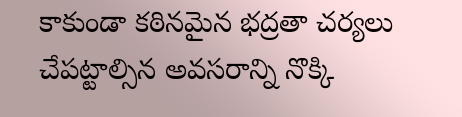కాకుండా కఠినమైన భద్రతా చర్యలు చేపట్టాల్సిన అవసరాన్ని నొక్కి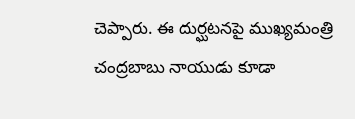చెప్పారు. ఈ దుర్ఘటనపై ముఖ్యమంత్రి చంద్రబాబు నాయుడు కూడా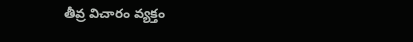తీవ్ర విచారం వ్యక్తం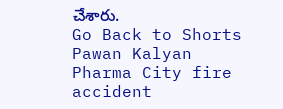చేశారు.
Go Back to Shorts
Pawan Kalyan
Pharma City fire accident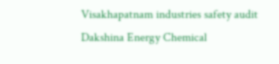Visakhapatnam industries safety audit
Dakshina Energy Chemical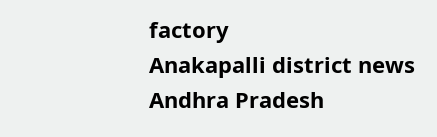factory
Anakapalli district news
Andhra Pradesh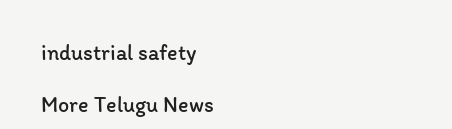industrial safety

More Telugu News